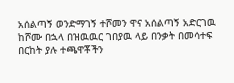አሰልጣኝ ወንድማገኝ ተሾመን ዋና አሰልጣኝ አድርገዉ ከሾሙ በኋላ በዝዉዉር ገበያዉ ላይ በንቃት በመሳተፍ በርከት ያሉ ተጫዋቾችን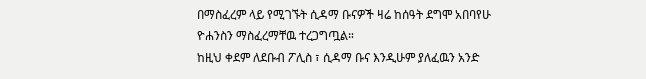በማስፈረም ላይ የሚገኙት ሲዳማ ቡናዎች ዛሬ ከሰዓት ደግሞ አበባየሁ ዮሐንስን ማስፈረማቸዉ ተረጋግጧል።
ከዚህ ቀደም ለደቡብ ፖሊስ ፣ ሲዳማ ቡና እንዲሁም ያለፈዉን አንድ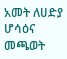አመት ለሀድያ ሆሳዕና መጫወት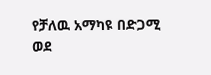የቻለዉ አማካዩ በድጋሚ ወደ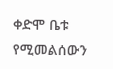ቀድሞ ቤቱ የሚመልሰውን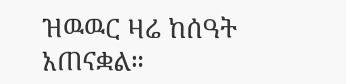ዝዉዉር ዛሬ ከሰዓት አጠናቋል።